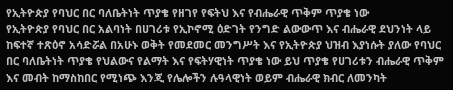የኢትዮጵያ የባህር በር ባለቤትነት ጥያቄ የዘገየ የፍትህ እና የብሔራዊ ጥቅም ጥያቄ ነው
የኢትዮጵያ የባህር በር አልባነት በሀገሪቱ የኢኮኖሚ ዕድገት የንግድ ልውውጥ እና ብሔራዊ ደህንነት ላይ ከፍተኛ ተጽዕኖ አሳድሯል በአሁኑ ወቅት የመደመር መንግሥት እና የኢትዮጵያ ህዝብ እያነሱት ያለው የባህር በር ባለቤትነት ጥያቄ የህልውና የልማት እና የፍትሃዊነት ጥያቄ ነው ይህ ጥያቄ የሀገሪቱን ብሔራዊ ጥቅም እና መብት ከማስከበር የሚነጭ እንጂ የሌሎችን ሉዓላዊነት ወይም ብሔራዊ ክብር ለመንካት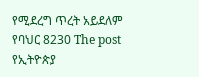የሚደረግ ጥረት አይደለም የባህር 8230 The post የኢትዮጵያ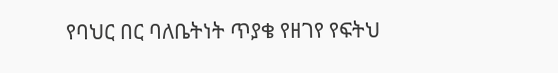የባህር በር ባለቤትነት ጥያቄ የዘገየ የፍትህ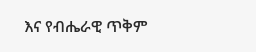እና የብሔራዊ ጥቅም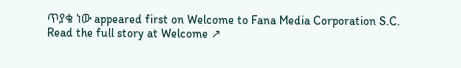ጥያቄ ነው appeared first on Welcome to Fana Media Corporation S.C.
Read the full story at Welcome ↗